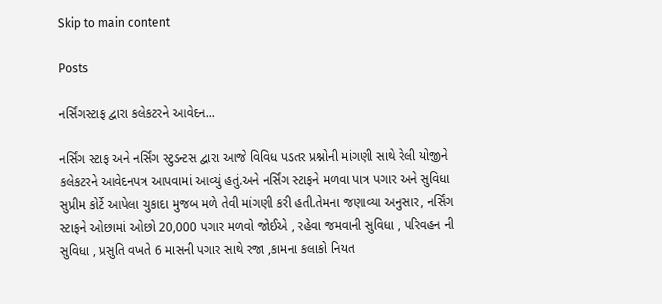Skip to main content

Posts

નર્સિંગસ્ટાફ દ્વારા કલેકટરને આવેદન...

નર્સિંગ સ્ટાફ અને નર્સિંગ સ્ટુડન્ટસ દ્વારા આજે વિવિધ પડતર પ્રશ્નોની માંગણી સાથે રેલી યોજીને કલેકટરને આવેદનપત્ર આપવામાં આવ્યું હતું.અને નર્સિંગ સ્ટાફને મળવા પાત્ર પગાર અને સુવિધા સુપ્રીમ કોર્ટે આપેલા ચુકાદા મુજબ મળે તેવી માંગણી કરી હતી.તેમના જણાવ્યા અનુસાર, નર્સિંગ સ્ટાફને ઓછામાં ઓછો 20,000 પગાર મળવો જોઈએ , રહેવા જમવાની સુવિધા , પરિવહન ની સુવિધા , પ્રસુતિ વખતે 6 માસની પગાર સાથે રજા ,કામના કલાકો નિયત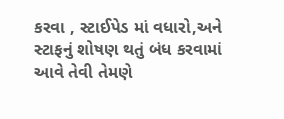કરવા , સ્ટાઈપેડ માં વધારો,અને સ્ટાફનું શોષણ થતું બંધ કરવામાં આવે તેવી તેમણે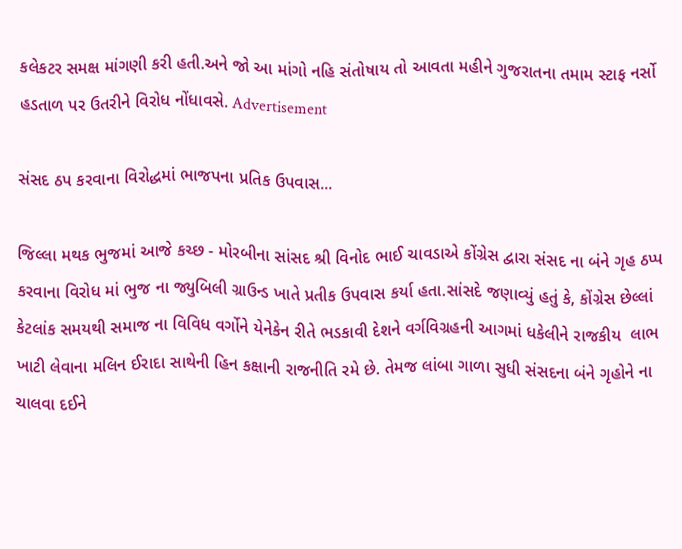કલેકટર સમક્ષ માંગણી કરી હતી.અને જો આ માંગો નહિ સંતોષાય તો આવતા મહીને ગુજરાતના તમામ સ્ટાફ નર્સો હડતાળ પર ઉતરીને વિરોધ નોંધાવસે. Advertisement

સંસદ ઠપ કરવાના વિરોદ્ધમાં ભાજપના પ્રતિક ઉપવાસ...

જિલ્લા મથક ભુજમાં આજે કચ્છ - મોરબીના સાંસદ શ્રી વિનોદ ભાઈ ચાવડાએ કોંગ્રેસ દ્વારા સંસદ ના બંને ગૃહ ઠપ્પ કરવાના વિરોધ માં ભુજ ના જ્યુબિલી ગ્રાઉન્ડ ખાતે પ્રતીક ઉપવાસ કર્યા હતા.સાંસદે જણાવ્યું હતું કે, કોંગ્રેસ છેલ્લાં કેટલાંક સમયથી સમાજ ના વિવિધ વર્ગોને યેનેકેન રીતે ભડકાવી દેશને વર્ગવિગ્રહની આગમાં ધકેલીને રાજકીય  લાભ ખાટી લેવાના મલિન ઈરાદા સાથેની હિન કક્ષાની રાજનીતિ રમે છે. તેમજ લાંબા ગાળા સુધી સંસદના બંને ગૃહોને ના ચાલવા દઈને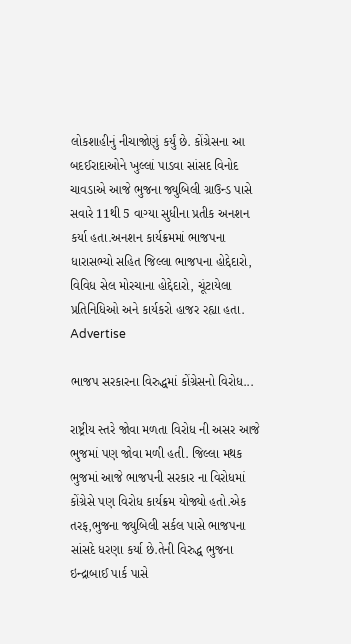લોકશાહીનું નીચાજોણું કર્યું છે. કોંગ્રેસના આ બદઈરાદાઓને ખુલ્લાં પાડવા સાંસદ વિનોદ ચાવડાએ આજે ભુજના જ્યુબિલી ગ્રાઉન્ડ પાસે સવારે 11થી 5 વાગ્યા સુધીના પ્રતીક અનશન કર્યા હતા.અનશન કાર્યક્રમમાં ભાજપના ધારાસભ્યો સહિત જિલ્લા ભાજપના હોદ્દેદારો, વિવિધ સેલ મોરચાના હોદ્દેદારો, ચૂંટાયેલા પ્રતિનિધિઓ અને કાર્યકરો હાજર રહ્યા હતા. Advertise

ભાજપ સરકારના વિરુદ્ધમાં કોંગ્રેસનો વિરોધ...

રાષ્ટ્રીય સ્તરે જોવા મળતા વિરોધ ની અસર આજે ભુજમાં પણ જોવા મળી હતી. જિલ્લા મથક ભુજમાં આજે ભાજપની સરકાર ના વિરોધમાં કોંગ્રેસે પણ વિરોધ કાર્યક્રમ યોજ્યો હતો.એક તરફ,ભુજના જ્યુબિલી સર્કલ પાસે ભાજપના સાંસદે ધરણા કર્યા છે.તેની વિરુદ્ધ ભુજના ઇન્દ્રાબાઈ પાર્ક પાસે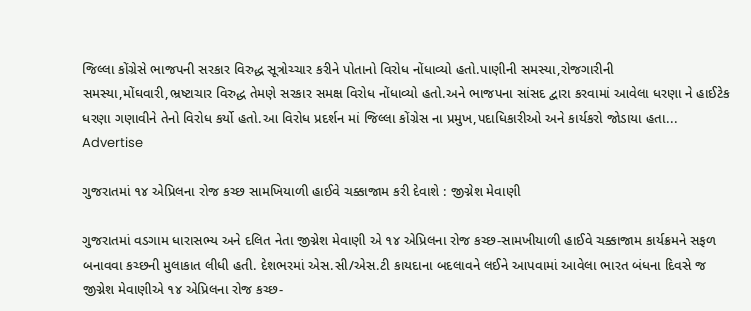જિલ્લા કોંગ્રેસે ભાજપની સરકાર વિરુદ્ધ સૂત્રોચ્ચાર કરીને પોતાનો વિરોધ નોંધાવ્યો હતો.પાણીની સમસ્યા,રોજગારીની સમસ્યા,મોંઘવારી,ભ્રષ્ટાચાર વિરુદ્ધ તેમણે સરકાર સમક્ષ વિરોધ નોંધાવ્યો હતો.અને ભાજપના સાંસદ દ્વારા કરવામાં આવેલા ધરણા ને હાઈટેક ધરણા ગણાવીને તેનો વિરોધ કર્યો હતો.આ વિરોધ પ્રદર્શન માં જિલ્લા કોંગ્રેસ ના પ્રમુખ,પદાધિકારીઓ અને કાર્યકરો જોડાયા હતા... Advertise

ગુજરાતમાં ૧૪ એપ્રિલના રોજ કચ્છ સામખિયાળી હાઈવે ચક્કાજામ કરી દેવાશે : જીગ્નેશ મેવાણી

ગુજરાતમાં વડગામ ધારાસભ્ય અને દલિત નેતા જીગ્નેશ મેવાણી એ ૧૪ એપ્રિલના રોજ કચ્છ-સામખીયાળી હાઈવે ચક્કાજામ કાર્યક્રમને સફળ બનાવવા કચ્છની મુલાકાત લીધી હતી. દેશભરમાં એસ.સી/એસ.ટી કાયદાના બદલાવને લઈને આપવામાં આવેલા ભારત બંધના દિવસે જ જીગ્નેશ મેવાણીએ ૧૪ એપ્રિલના રોજ કચ્છ-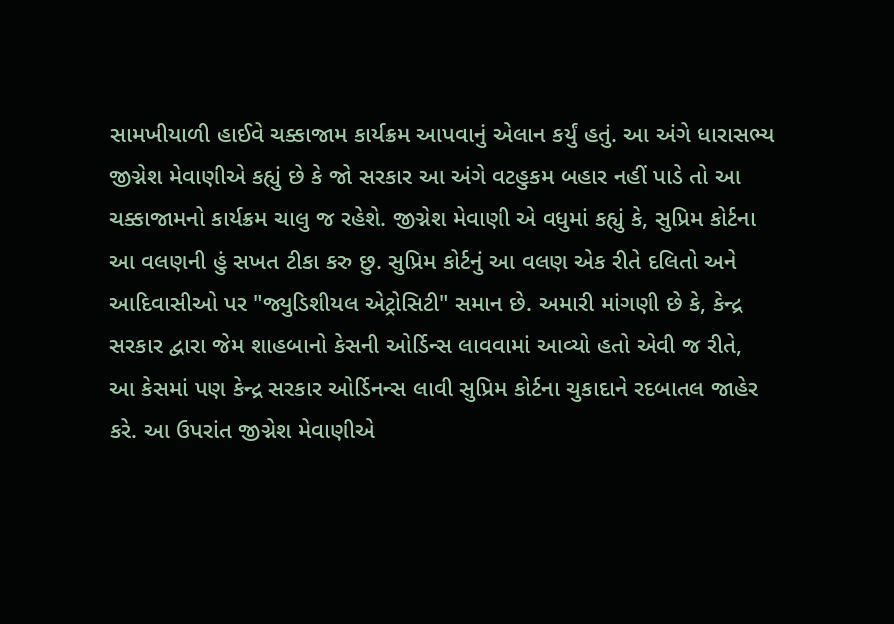સામખીયાળી હાઈવે ચક્કાજામ કાર્યક્રમ આપવાનું એલાન કર્યું હતું. આ અંગે ધારાસભ્ય જીગ્નેશ મેવાણીએ કહ્યું છે કે જો સરકાર આ અંગે વટહુકમ બહાર નહીં પાડે તો આ ચક્કાજામનો કાર્યક્રમ ચાલુ જ રહેશે. જીગ્નેશ મેવાણી એ વધુમાં કહ્યું કે, સુપ્રિમ કોર્ટના આ વલણની હું સખત ટીકા કરુ છુ. સુપ્રિમ કોર્ટનું આ વલણ એક રીતે દલિતો અને આદિવાસીઓ પર "જ્યુડિશીયલ એટ્રોસિટી" સમાન છે. અમારી માંગણી છે કે, કેન્દ્ર સરકાર દ્વારા જેમ શાહબાનો કેસની ઓર્ડિન્સ લાવવામાં આવ્યો હતો એવી જ રીતે, આ કેસમાં પણ કેન્દ્ર સરકાર ઓર્ડિનન્સ લાવી સુપ્રિમ કોર્ટના ચુકાદાને રદબાતલ જાહેર કરે. આ ઉપરાંત જીગ્નેશ મેવાણીએ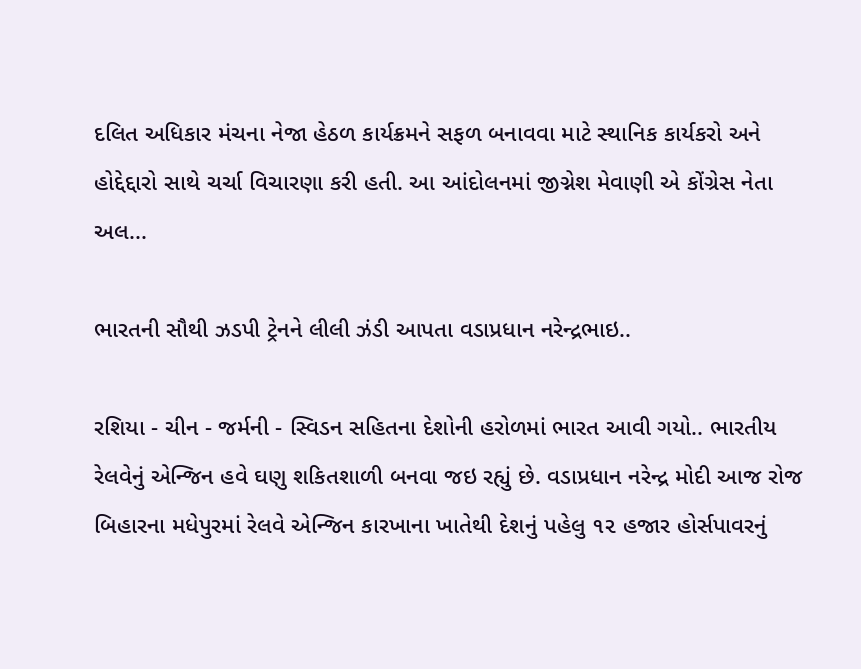દલિત અધિકાર મંચના નેજા હેઠળ કાર્યક્રમને સફળ બનાવવા માટે સ્થાનિક કાર્યકરો અને હોદ્દેદ્દારો સાથે ચર્ચા વિચારણા કરી હતી. આ આંદોલનમાં જીગ્નેશ મેવાણી એ કોંગ્રેસ નેતા અલ...

ભારતની સૌથી ઝડપી ટ્રેનને લીલી ઝંડી આપતા વડાપ્રધાન નરેન્દ્રભાઇ..

રશિયા - ચીન - જર્મની - સ્વિડન સહિતના દેશોની હરોળમાં ભારત આવી ગયો.. ભારતીય રેલવેનું એન્જિન હવે ઘણુ શકિતશાળી બનવા જઇ રહ્યું છે. વડાપ્રધાન નરેન્દ્ર મોદી આજ રોજ બિહારના મધેપુરમાં રેલવે એન્જિન કારખાના ખાતેથી દેશનું પહેલુ ૧૨ હજાર હોર્સપાવરનું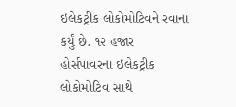ઇલેકટ્રીક લોકોમોટિવને રવાના કર્યું છે. ૧૨ હજાર હોર્સપાવરના ઇલેકટ્રીક લોકોમોટિવ સાથે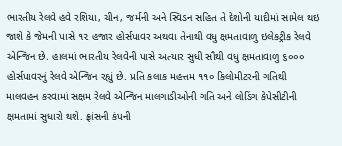ભારતીય રેલવે હવે રશિયા, ચીન, જર્મની અને સ્વિડન સહિત તે દેશોની યાદીમાં સામેલ થઇ જાશે કે જેમની પાસે ૧૨ હજાર હોર્સપાવર અથવા તેનાથી વધુ ક્ષમતાવાળુ ઇલેકટ્રીક રેલવે એન્જિન છે. હાલમાં ભારતીય રેલવેની પાસે અત્યાર સુધી સૌથી વધુ ક્ષમતાવાળુ ૬૦૦૦ હોર્સપાવરનું રેલવે એન્જિન રહ્યું છે. પ્રતિ કલાક મહત્તમ ૧૧૦ કિલોમીટરની ગતિથી માલવહન કરવામાં સક્ષમ રેલવે એન્જિન માલગાડીઓની ગતિ અને લોડિંગ કેપેસીટીની ક્ષમતામાં સુધારો થશે. ફ્રાંસની કંપની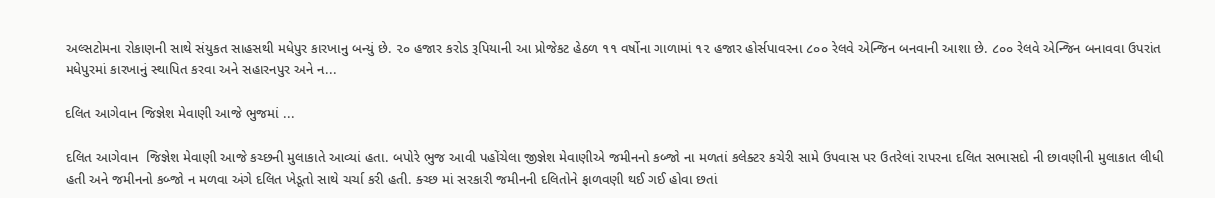અલ્સટોમના રોકાણની સાથે સંયુકત સાહસથી મધેપુર કારખાનુ બન્યું છે. ૨૦ હજાર કરોડ રૂપિયાની આ પ્રોજેકટ હેઠળ ૧૧ વર્ષોના ગાળામાં ૧૨ હજાર હોર્સપાવરના ૮૦૦ રેલવે એન્જિન બનવાની આશા છે. ૮૦૦ રેલવે એન્જિન બનાવવા ઉપરાંત મધેપુરમાં કારખાનું સ્થાપિત કરવા અને સહારનપુર અને ન...

દલિત આગેવાન જિજ્ઞેશ મેવાણી આજે ભુજમાં ...

દલિત આગેવાન  જિજ્ઞેશ મેવાણી આજે કચ્છની મુલાકાતે આવ્યાં હતા. બપોરે ભુજ આવી પહોંચેલા જીજ્ઞેશ મેવાણીએ જમીનનો કબ્જો ના મળતાં કલેક્ટર કચેરી સામે ઉપવાસ પર ઉતરેલાં રાપરના દલિત સભાસદો ની છાવણીની મુલાકાત લીધી હતી અને જમીનનો કબ્જો ન મળવા અંગે દલિત ખેડૂતો સાથે ચર્ચા કરી હતી. ક્ચ્છ માં સરકારી જમીનની દલિતોને ફાળવણી થઈ ગઈ હોવા છતાં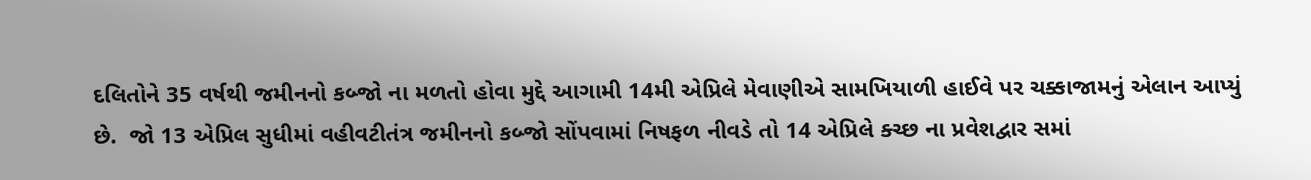દલિતોને 35 વર્ષથી જમીનનો કબ્જો ના મળતો હોવા મુદ્દે આગામી 14મી એપ્રિલે મેવાણીએ સામખિયાળી હાઈવે પર ચક્કાજામનું એલાન આપ્યું છે.  જો 13 એપ્રિલ સુધીમાં વહીવટીતંત્ર જમીનનો કબ્જો સોંપવામાં નિષફળ નીવડે તો 14 એપ્રિલે ક્ચ્છ ના પ્રવેશદ્વાર સમાં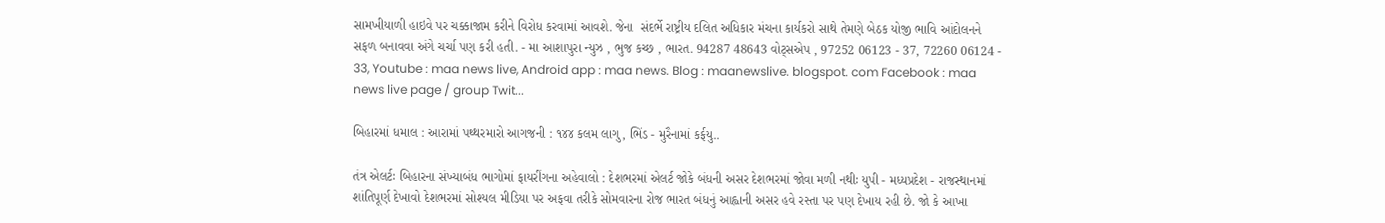સામખીયાળી હાઇવે પર ચક્કાજામ કરીને વિરોધ કરવામાં આવશે. જેના  સંદર્ભે રાષ્ટ્રીય દલિત અધિકાર મંચના કાર્યકરો સાથે તેમણે બેઠક યોજી ભાવિ આંદોલનને સફળ બનાવવા અંગે ચર્ચા પણ કરી હતી. - મા આશાપુરા ન્યુઝ , ભુજ કચ્છ , ભારત. 94287 48643 વોટ્સએપ , 97252 06123 - 37, 72260 06124 - 33, Youtube : maa news live, Android app : maa news. Blog : maanewslive. blogspot. com Facebook : maa news live page / group Twit...

બિહારમાં ધમાલ : આરામાં પથ્થરમારો આગજની : ૧૪૪ કલમ લાગુ, ભિંડ - મુરૈનામાં કર્ફયુ..

તંત્ર એલર્ટઃ બિહારના સંખ્યાબંધ ભાગોમાં ફાયરીંગના અહેવાલો : દેશભરમાં એલર્ટ જોકે બંધની અસર દેશભરમાં જોવા મળી નથીઃ યુપી - મધ્યપ્રદેશ - રાજસ્થાનમાં શાંતિપૂર્ણ દેખાવો દેશભરમાં સોશ્યલ મીડિયા પર અફવા તરીકે સોમવારના રોજ ભારત બંધનું આહ્વાની અસર હવે રસ્તા પર પણ દેખાય રહી છે. જો કે આખા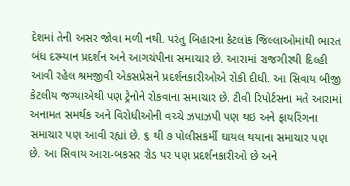દેશમાં તેની અસર જોવા મળી નથી. પરંતુ બિહારના કેટલાંક જિલ્લાઓમાંથી ભારત બંધ દરમ્યાન પ્રદર્શન અને આગચંપીના સમાચાર છે. આરામાં રાજગીરથી દિલ્હી આવી રહેલ શ્રમજીવી એકસપ્રેસને પ્રદર્શનકારીઓએ રોકી દીધી. આ સિવાય બીજી કેટલીય જગ્યાએથી પણ ટ્રેનોને રોકવાના સમાચાર છે. ટીવી રિપોર્ટસના મતે આરામાં અનામત સમર્થક અને વિરોધીઓની વચ્ચે ઝપાઝપી પણ થઇ અને ફાયરિંગના સમાચાર પણ આવી રહ્યાં છે. ૬ થી ૭ પોલીસકર્મી ઘાયલ થયાના સમાચાર પણ છે. આ સિવાય આરા-બકસર રોડ પર પણ પ્રદર્શનકારીઓ છે અને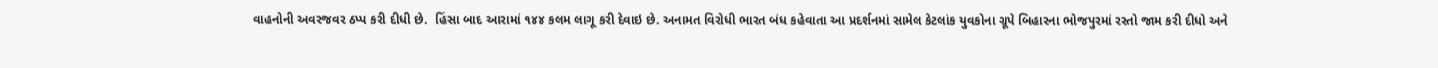વાહનોની અવરજવર ઠપ્પ કરી દીધી છે.  હિંસા બાદ આરામાં ૧૪૪ કલમ લાગૂ કરી દેવાઇ છે. અનામત વિરોધી ભારત બંધ કહેવાતા આ પ્રદર્શનમાં સામેલ કેટલાંક યુવકોના ગ્રૂપે બિહારના ભોજપુરમાં રસ્તો જામ કરી દીધો અને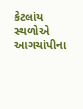કેટલાંય સ્થળોએ આગચાંપીના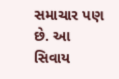સમાચાર પણ છે. આ સિવાય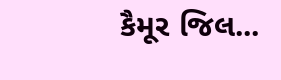કૈમૂર જિલ...